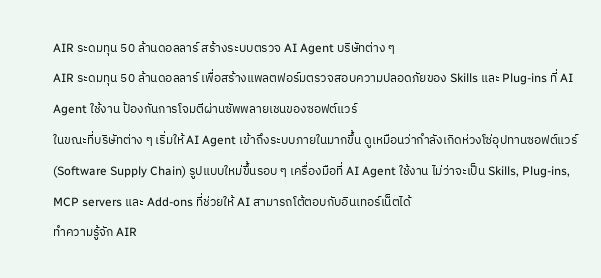AIR ระดมทุน 50 ล้านดอลลาร์ สร้างระบบตรวจ AI Agent บริษัทต่าง ๆ
AIR ระดมทุน 50 ล้านดอลลาร์ เพื่อสร้างแพลตฟอร์มตรวจสอบความปลอดภัยของ Skills และ Plug-ins ที่ AI Agent ใช้งาน ป้องกันการโจมตีผ่านซัพพลายเชนของซอฟต์แวร์
ในขณะที่บริษัทต่าง ๆ เริ่มให้ AI Agent เข้าถึงระบบภายในมากขึ้น ดูเหมือนว่ากำลังเกิดห่วงโซ่อุปทานซอฟต์แวร์ (Software Supply Chain) รูปแบบใหม่ขึ้นรอบ ๆ เครื่องมือที่ AI Agent ใช้งาน ไม่ว่าจะเป็น Skills, Plug-ins, MCP servers และ Add-ons ที่ช่วยให้ AI สามารถโต้ตอบกับอินเทอร์เน็ตได้
ทำความรู้จัก AIR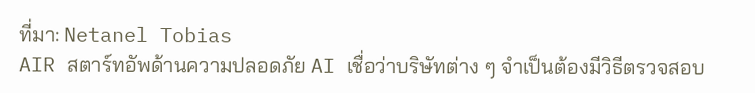ที่มา: Netanel Tobias
AIR สตาร์ทอัพด้านความปลอดภัย AI เชื่อว่าบริษัทต่าง ๆ จำเป็นต้องมีวิธีตรวจสอบ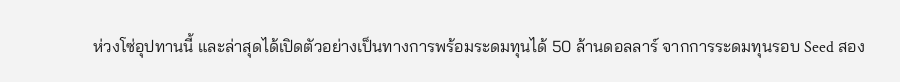ห่วงโซ่อุปทานนี้ และล่าสุดได้เปิดตัวอย่างเป็นทางการพร้อมระดมทุนได้ 50 ล้านดอลลาร์ จากการระดมทุนรอบ Seed สอง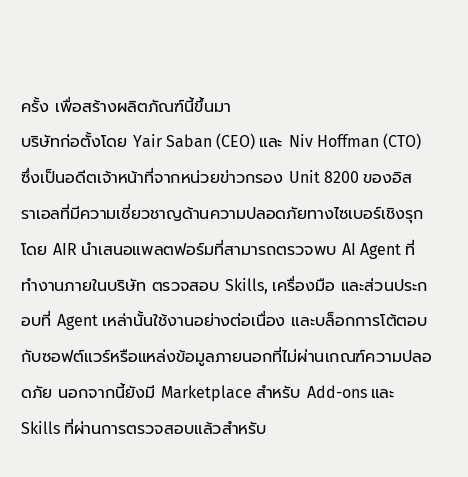ครั้ง เพื่อสร้างผลิตภัณฑ์นี้ขึ้นมา
บริษัทก่อตั้งโดย Yair Saban (CEO) และ Niv Hoffman (CTO) ซึ่งเป็นอดีตเจ้าหน้าที่จากหน่วยข่าวกรอง Unit 8200 ของอิสราเอลที่มีความเชี่ยวชาญด้านความปลอดภัยทางไซเบอร์เชิงรุก
โดย AIR นำเสนอแพลตฟอร์มที่สามารถตรวจพบ AI Agent ที่ทำงานภายในบริษัท ตรวจสอบ Skills, เครื่องมือ และส่วนประกอบที่ Agent เหล่านั้นใช้งานอย่างต่อเนื่อง และบล็อกการโต้ตอบกับซอฟต์แวร์หรือแหล่งข้อมูลภายนอกที่ไม่ผ่านเกณฑ์ความปลอดภัย นอกจากนี้ยังมี Marketplace สำหรับ Add-ons และ Skills ที่ผ่านการตรวจสอบแล้วสำหรับ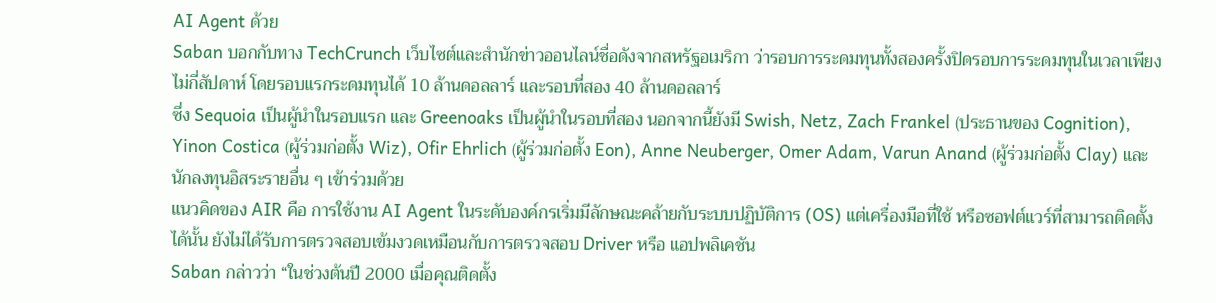AI Agent ด้วย
Saban บอกกับทาง TechCrunch เว็บไซต์และสำนักข่าวออนไลน์ชื่อดังจากสหรัฐอเมริกา ว่ารอบการระดมทุนทั้งสองครั้งปิดรอบการระดมทุนในเวลาเพียงไม่กี่สัปดาห์ โดยรอบแรกระดมทุนได้ 10 ล้านดอลลาร์ และรอบที่สอง 40 ล้านดอลลาร์
ซึ่ง Sequoia เป็นผู้นำในรอบแรก และ Greenoaks เป็นผู้นำในรอบที่สอง นอกจากนี้ยังมี Swish, Netz, Zach Frankel (ประธานของ Cognition), Yinon Costica (ผู้ร่วมก่อตั้ง Wiz), Ofir Ehrlich (ผู้ร่วมก่อตั้ง Eon), Anne Neuberger, Omer Adam, Varun Anand (ผู้ร่วมก่อตั้ง Clay) และนักลงทุนอิสระรายอื่น ๆ เข้าร่วมด้วย
แนวคิดของ AIR คือ การใช้งาน AI Agent ในระดับองค์กรเริ่มมีลักษณะคล้ายกับระบบปฏิบัติการ (OS) แต่เครื่องมือที่ใช้ หรือซอฟต์แวร์ที่สามารถติดตั้งได้นั้น ยังไม่ได้รับการตรวจสอบเข้มงวดเหมือนกับการตรวจสอบ Driver หรือ แอปพลิเคชัน
Saban กล่าวว่า “ในช่วงต้นปี 2000 เมื่อคุณติดตั้ง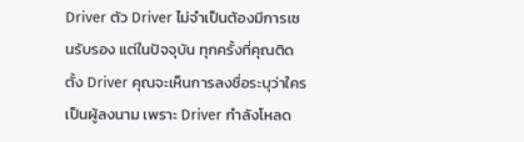Driver ตัว Driver ไม่จำเป็นต้องมีการเซนรับรอง แต่ในปัจจุบัน ทุกครั้งที่คุณติดตั้ง Driver คุณจะเห็นการลงชื่อระบุว่าใครเป็นผู้ลงนาม เพราะ Driver กำลังโหลด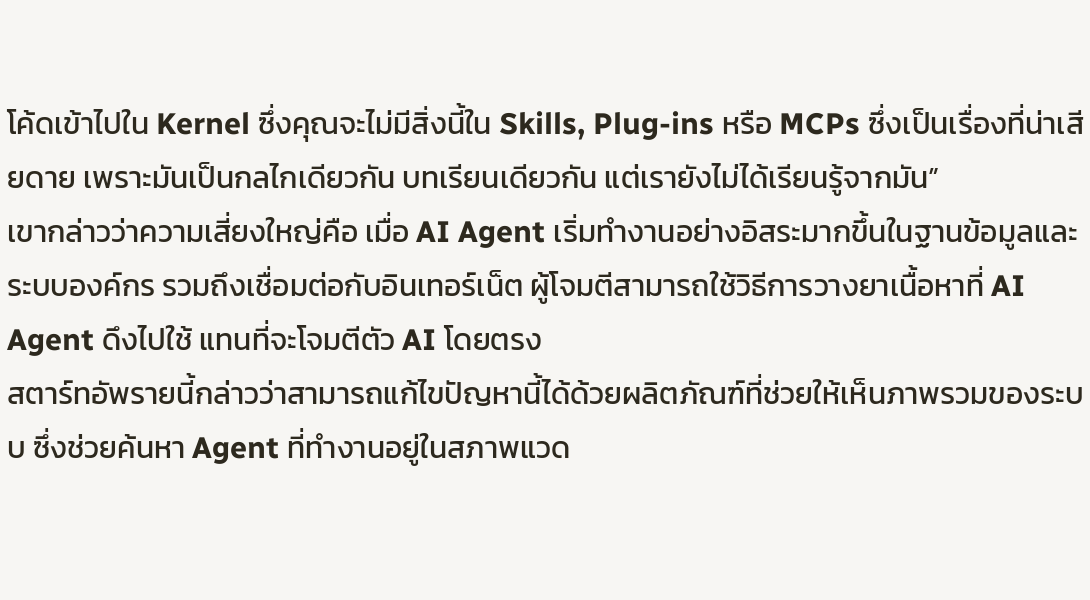โค้ดเข้าไปใน Kernel ซึ่งคุณจะไม่มีสิ่งนี้ใน Skills, Plug-ins หรือ MCPs ซึ่งเป็นเรื่องที่น่าเสียดาย เพราะมันเป็นกลไกเดียวกัน บทเรียนเดียวกัน แต่เรายังไม่ได้เรียนรู้จากมัน”
เขากล่าวว่าความเสี่ยงใหญ่คือ เมื่อ AI Agent เริ่มทำงานอย่างอิสระมากขึ้นในฐานข้อมูลและระบบองค์กร รวมถึงเชื่อมต่อกับอินเทอร์เน็ต ผู้โจมตีสามารถใช้วิธีการวางยาเนื้อหาที่ AI Agent ดึงไปใช้ แทนที่จะโจมตีตัว AI โดยตรง
สตาร์ทอัพรายนี้กล่าวว่าสามารถแก้ไขปัญหานี้ได้ด้วยผลิตภัณฑ์ที่ช่วยให้เห็นภาพรวมของระบบ ซึ่งช่วยค้นหา Agent ที่ทำงานอยู่ในสภาพแวด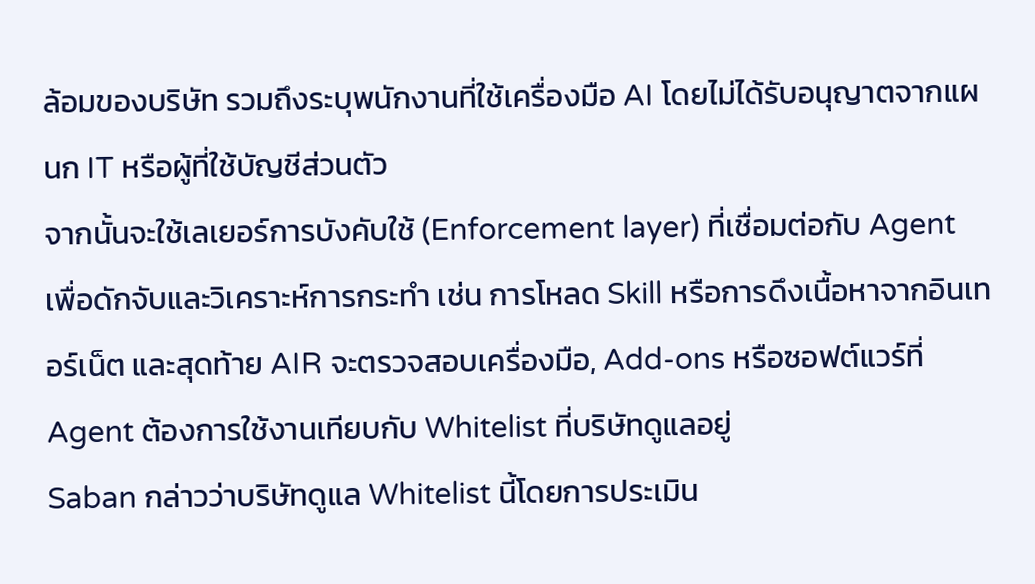ล้อมของบริษัท รวมถึงระบุพนักงานที่ใช้เครื่องมือ AI โดยไม่ได้รับอนุญาตจากแผนก IT หรือผู้ที่ใช้บัญชีส่วนตัว
จากนั้นจะใช้เลเยอร์การบังคับใช้ (Enforcement layer) ที่เชื่อมต่อกับ Agent เพื่อดักจับและวิเคราะห์การกระทำ เช่น การโหลด Skill หรือการดึงเนื้อหาจากอินเทอร์เน็ต และสุดท้าย AIR จะตรวจสอบเครื่องมือ, Add-ons หรือซอฟต์แวร์ที่ Agent ต้องการใช้งานเทียบกับ Whitelist ที่บริษัทดูแลอยู่
Saban กล่าวว่าบริษัทดูแล Whitelist นี้โดยการประเมิน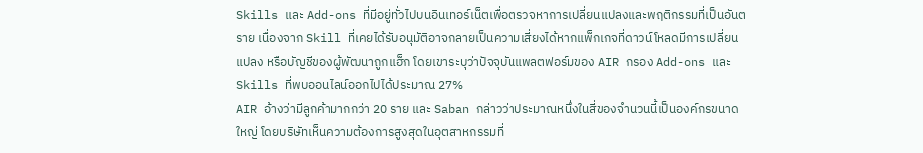Skills และ Add-ons ที่มีอยู่ทั่วไปบนอินเทอร์เน็ตเพื่อตรวจหาการเปลี่ยนแปลงและพฤติกรรมที่เป็นอันตราย เนื่องจาก Skill ที่เคยได้รับอนุมัติอาจกลายเป็นความเสี่ยงได้หากแพ็กเกจที่ดาวน์โหลดมีการเปลี่ยนแปลง หรือบัญชีของผู้พัฒนาถูกแฮ็ก โดยเขาระบุว่าปัจจุบันแพลตฟอร์มของ AIR กรอง Add-ons และ Skills ที่พบออนไลน์ออกไปได้ประมาณ 27%
AIR อ้างว่ามีลูกค้ามากกว่า 20 ราย และ Saban กล่าวว่าประมาณหนึ่งในสี่ของจำนวนนี้เป็นองค์กรขนาดใหญ่ โดยบริษัทเห็นความต้องการสูงสุดในอุตสาหกรรมที่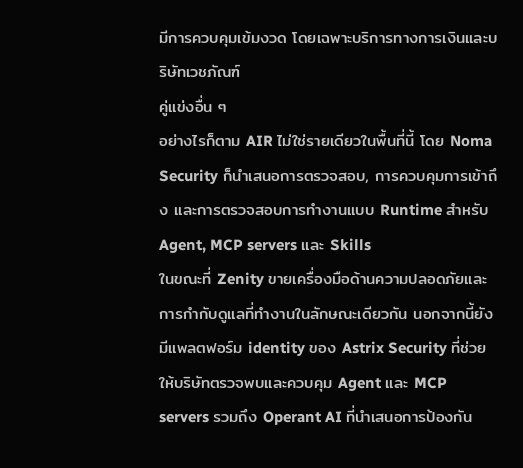มีการควบคุมเข้มงวด โดยเฉพาะบริการทางการเงินและบริษัทเวชภัณฑ์
คู่แข่งอื่น ๆ
อย่างไรก็ตาม AIR ไม่ใช่รายเดียวในพื้นที่นี้ โดย Noma Security ก็นำเสนอการตรวจสอบ, การควบคุมการเข้าถึง และการตรวจสอบการทำงานแบบ Runtime สำหรับ Agent, MCP servers และ Skills
ในขณะที่ Zenity ขายเครื่องมือด้านความปลอดภัยและการกำกับดูแลที่ทำงานในลักษณะเดียวกัน นอกจากนี้ยังมีแพลตฟอร์ม identity ของ Astrix Security ที่ช่วยให้บริษัทตรวจพบและควบคุม Agent และ MCP servers รวมถึง Operant AI ที่นำเสนอการป้องกัน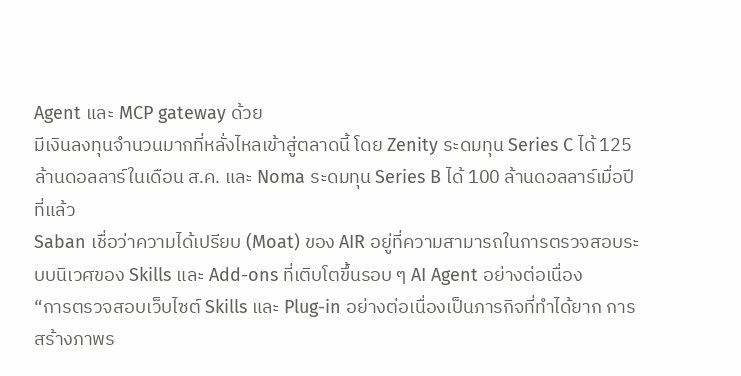Agent และ MCP gateway ด้วย
มีเงินลงทุนจำนวนมากที่หลั่งไหลเข้าสู่ตลาดนี้ โดย Zenity ระดมทุน Series C ได้ 125 ล้านดอลลาร์ในเดือน ส.ค. และ Noma ระดมทุน Series B ได้ 100 ล้านดอลลาร์เมื่อปีที่แล้ว
Saban เชื่อว่าความได้เปรียบ (Moat) ของ AIR อยู่ที่ความสามารถในการตรวจสอบระบบนิเวศของ Skills และ Add-ons ที่เติบโตขึ้นรอบ ๆ AI Agent อย่างต่อเนื่อง
“การตรวจสอบเว็บไซต์ Skills และ Plug-in อย่างต่อเนื่องเป็นภารกิจที่ทำได้ยาก การสร้างภาพร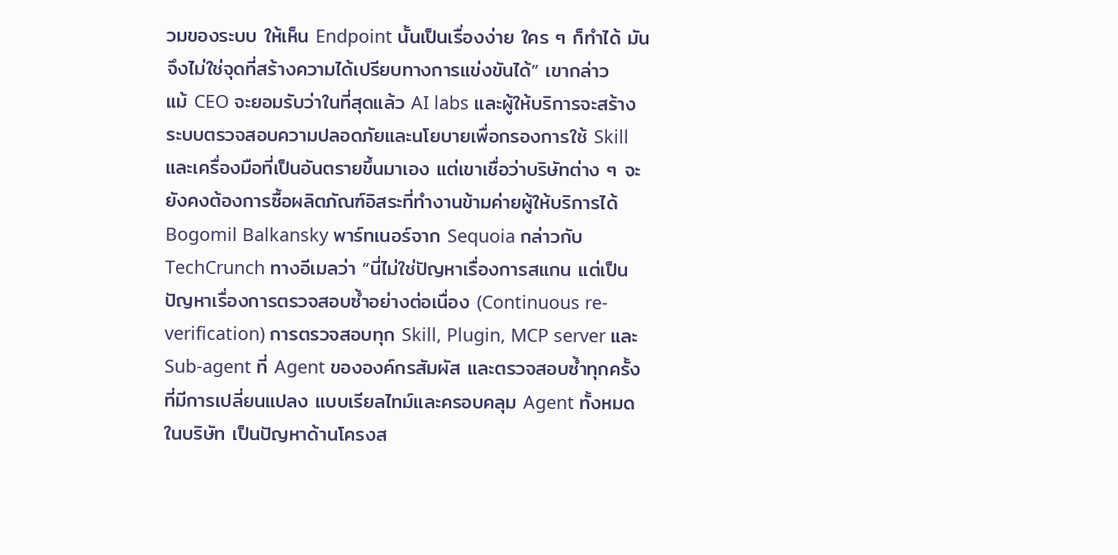วมของระบบ ให้เห็น Endpoint นั้นเป็นเรื่องง่าย ใคร ๆ ก็ทำได้ มันจึงไม่ใช่จุดที่สร้างความได้เปรียบทางการแข่งขันได้” เขากล่าว
แม้ CEO จะยอมรับว่าในที่สุดแล้ว AI labs และผู้ให้บริการจะสร้างระบบตรวจสอบความปลอดภัยและนโยบายเพื่อกรองการใช้ Skill และเครื่องมือที่เป็นอันตรายขึ้นมาเอง แต่เขาเชื่อว่าบริษัทต่าง ๆ จะยังคงต้องการซื้อผลิตภัณฑ์อิสระที่ทำงานข้ามค่ายผู้ให้บริการได้
Bogomil Balkansky พาร์ทเนอร์จาก Sequoia กล่าวกับ TechCrunch ทางอีเมลว่า “นี่ไม่ใช่ปัญหาเรื่องการสแกน แต่เป็นปัญหาเรื่องการตรวจสอบซ้ำอย่างต่อเนื่อง (Continuous re-verification) การตรวจสอบทุก Skill, Plugin, MCP server และ Sub-agent ที่ Agent ขององค์กรสัมผัส และตรวจสอบซ้ำทุกครั้งที่มีการเปลี่ยนแปลง แบบเรียลไทม์และครอบคลุม Agent ทั้งหมดในบริษัท เป็นปัญหาด้านโครงส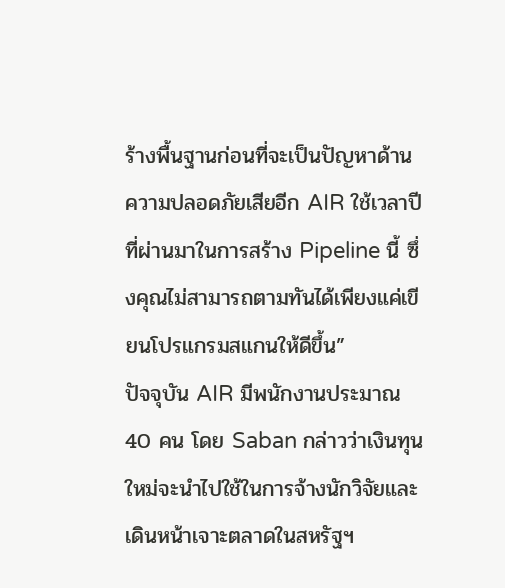ร้างพื้นฐานก่อนที่จะเป็นปัญหาด้านความปลอดภัยเสียอีก AIR ใช้เวลาปีที่ผ่านมาในการสร้าง Pipeline นี้ ซึ่งคุณไม่สามารถตามทันได้เพียงแค่เขียนโปรแกรมสแกนให้ดีขึ้น”
ปัจจุบัน AIR มีพนักงานประมาณ 40 คน โดย Saban กล่าวว่าเงินทุนใหม่จะนำไปใช้ในการจ้างนักวิจัยและเดินหน้าเจาะตลาดในสหรัฐฯ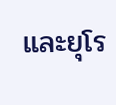และยุโร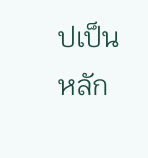ปเป็นหลัก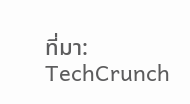ที่มา: TechCrunch